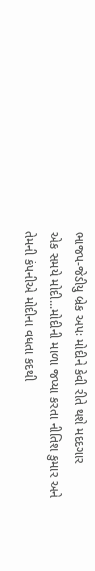ભાજપ-જેડીયુ બ્રેક અપઃ મોદીને કેવી રીતે થશે મદદગાર
એક સમયે મોદી...મોદીની માળા જપ્યા કરતા નીતિશ કુમાર અને તેમની કંપનીએ મોદીના વધતા કદથી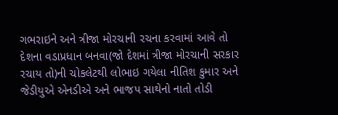ગભરાઇને અને ત્રીજા મોરચાની રચના કરવામાં આવે તો દેશના વડાપ્રધાન બનવા(જો દેશમાં ત્રીજા મોરચાની સરકાર રચાય તો)ની ચોકલેટથી લોભાઇ ગયેલા નીતિશ કુમાર અને જેડીયુએ એનડીએ અને ભાજપ સાથેનો નાતો તોડી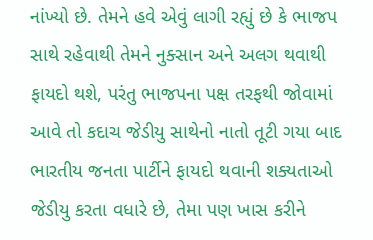નાંખ્યો છે. તેમને હવે એવું લાગી રહ્યું છે કે ભાજપ સાથે રહેવાથી તેમને નુક્સાન અને અલગ થવાથી ફાયદો થશે, પરંતુ ભાજપના પક્ષ તરફથી જોવામાં આવે તો કદાચ જેડીયુ સાથેનો નાતો તૂટી ગયા બાદ ભારતીય જનતા પાર્ટીને ફાયદો થવાની શક્યતાઓ જેડીયુ કરતા વધારે છે, તેમા પણ ખાસ કરીને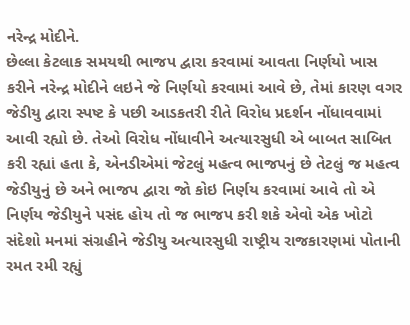નરેન્દ્ર મોદીને.
છેલ્લા કેટલાક સમયથી ભાજપ દ્વારા કરવામાં આવતા નિર્ણયો ખાસ કરીને નરેન્દ્ર મોદીને લઇને જે નિર્ણયો કરવામાં આવે છે, તેમાં કારણ વગર જેડીયુ દ્વારા સ્પષ્ટ કે પછી આડકતરી રીતે વિરોધ પ્રદર્શન નોંધાવવામાં આવી રહ્યો છે. તેઓ વિરોધ નોંધાવીને અત્યારસુધી એ બાબત સાબિત કરી રહ્યાં હતા કે, એનડીએમાં જેટલું મહત્વ ભાજપનું છે તેટલું જ મહત્વ જેડીયુનું છે અને ભાજપ દ્વારા જો કોઇ નિર્ણય કરવામાં આવે તો એ નિર્ણય જેડીયુને પસંદ હોય તો જ ભાજપ કરી શકે એવો એક ખોટો સંદેશો મનમાં સંગ્રહીને જેડીયુ અત્યારસુધી રાષ્ટ્રીય રાજકારણમાં પોતાની રમત રમી રહ્યું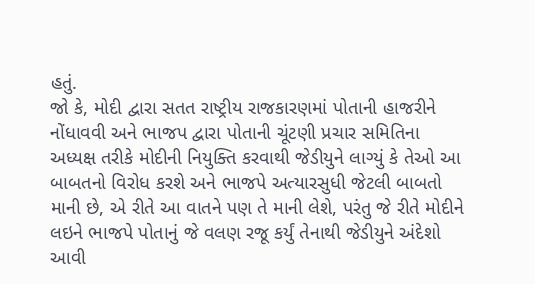હતું.
જો કે, મોદી દ્વારા સતત રાષ્ટ્રીય રાજકારણમાં પોતાની હાજરીને નોંધાવવી અને ભાજપ દ્વારા પોતાની ચૂંટણી પ્રચાર સમિતિના અધ્યક્ષ તરીકે મોદીની નિયુક્તિ કરવાથી જેડીયુને લાગ્યું કે તેઓ આ બાબતનો વિરોધ કરશે અને ભાજપે અત્યારસુધી જેટલી બાબતો માની છે, એ રીતે આ વાતને પણ તે માની લેશે, પરંતુ જે રીતે મોદીને લઇને ભાજપે પોતાનું જે વલણ રજૂ કર્યું તેનાથી જેડીયુને અંદેશો આવી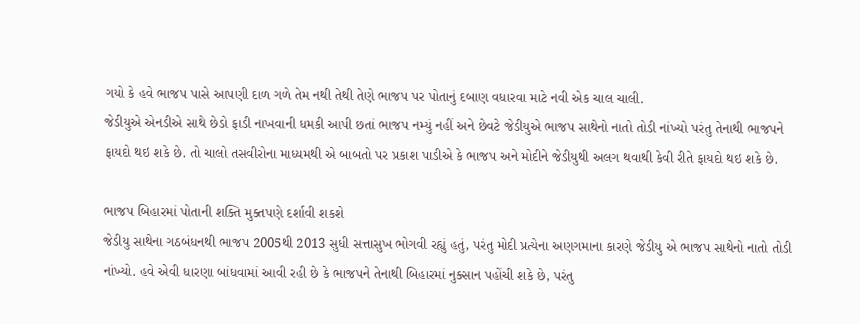ગયો કે હવે ભાજપ પાસે આપણી દાળ ગળે તેમ નથી તેથી તેણે ભાજપ પર પોતાનું દબાણ વધારવા માટે નવી એક ચાલ ચાલી.
જેડીયુએ એનડીએ સાથે છેડો ફાડી નાખવાની ધમકી આપી છતાં ભાજપ નમ્યું નહીં અને છેવટે જેડીયુએ ભાજપ સાથેનો નાતો તોડી નાંખ્યો પરંતુ તેનાથી ભાજપને ફાયદો થઇ શકે છે. તો ચાલો તસવીરોના માધ્યમથી એ બાબતો પર પ્રકાશ પાડીએ કે ભાજપ અને મોદીને જેડીયુથી અલગ થવાથી કેવી રીતે ફાયદો થઇ શકે છે.

ભાજપ બિહારમાં પોતાની શક્તિ મુક્તપણે દર્શાવી શકશે
જેડીયુ સાથેના ગઠબંધનથી ભાજપ 2005થી 2013 સુધી સત્તાસુખ ભોગવી રહ્યું હતું, પરંતુ મોદી પ્રત્યેના અણગમાના કારણે જેડીયુ એ ભાજપ સાથેનો નાતો તોડી નાંખ્યો. હવે એવી ધારણા બાંધવામાં આવી રહી છે કે ભાજપને તેનાથી બિહારમાં નુક્સાન પહોંચી શકે છે, પરંતુ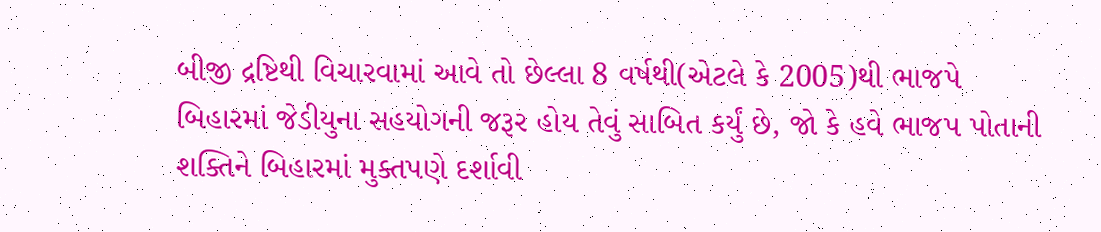બીજી દ્રષ્ટિથી વિચારવામાં આવે તો છેલ્લા 8 વર્ષથી(એટલે કે 2005)થી ભાજપે બિહારમાં જેડીયુના સહયોગની જરૂર હોય તેવું સાબિત કર્યું છે, જો કે હવે ભાજપ પોતાની શક્તિને બિહારમાં મુક્તપણે દર્શાવી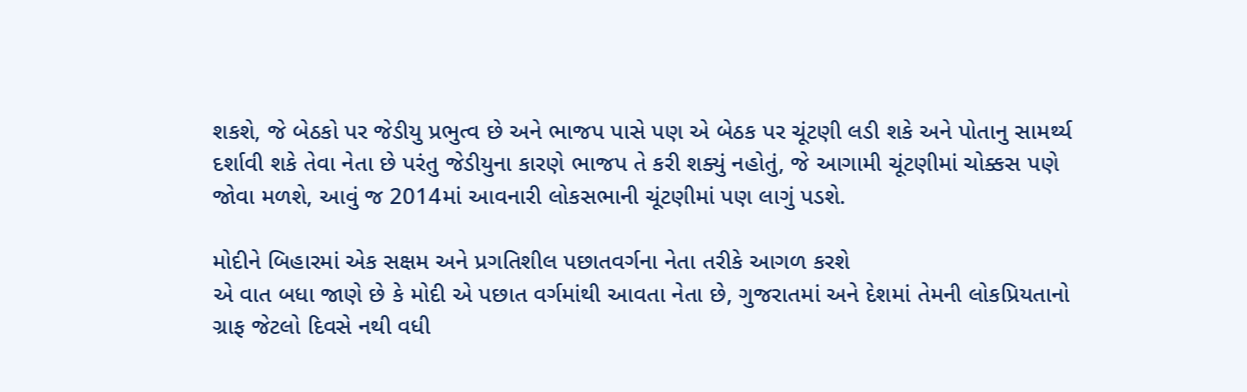શકશે, જે બેઠકો પર જેડીયુ પ્રભુત્વ છે અને ભાજપ પાસે પણ એ બેઠક પર ચૂંટણી લડી શકે અને પોતાનુ સામર્થ્ય દર્શાવી શકે તેવા નેતા છે પરંતુ જેડીયુના કારણે ભાજપ તે કરી શક્યું નહોતું, જે આગામી ચૂંટણીમાં ચોક્કસ પણે જોવા મળશે, આવું જ 2014માં આવનારી લોકસભાની ચૂંટણીમાં પણ લાગું પડશે.

મોદીને બિહારમાં એક સક્ષમ અને પ્રગતિશીલ પછાતવર્ગના નેતા તરીકે આગળ કરશે
એ વાત બધા જાણે છે કે મોદી એ પછાત વર્ગમાંથી આવતા નેતા છે, ગુજરાતમાં અને દેશમાં તેમની લોકપ્રિયતાનો ગ્રાફ જેટલો દિવસે નથી વધી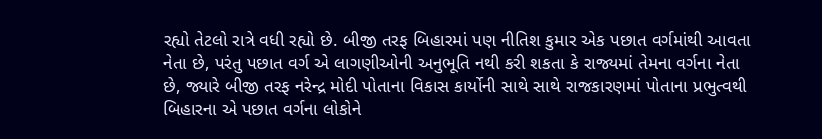રહ્યો તેટલો રાત્રે વધી રહ્યો છે. બીજી તરફ બિહારમાં પણ નીતિશ કુમાર એક પછાત વર્ગમાંથી આવતા નેતા છે, પરંતુ પછાત વર્ગ એ લાગણીઓની અનુભૂતિ નથી કરી શકતા કે રાજ્યમાં તેમના વર્ગના નેતા છે, જ્યારે બીજી તરફ નરેન્દ્ર મોદી પોતાના વિકાસ કાર્યોની સાથે સાથે રાજકારણમાં પોતાના પ્રભુત્વથી બિહારના એ પછાત વર્ગના લોકોને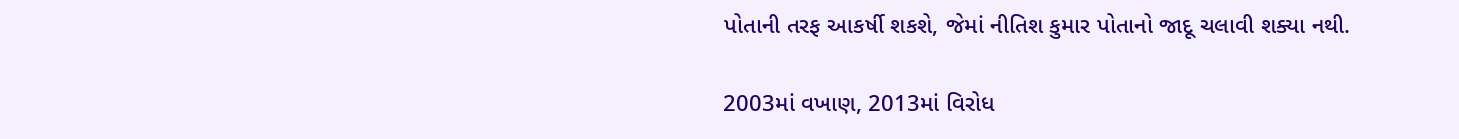પોતાની તરફ આકર્ષી શકશે, જેમાં નીતિશ કુમાર પોતાનો જાદૂ ચલાવી શક્યા નથી.

2003માં વખાણ, 2013માં વિરોધ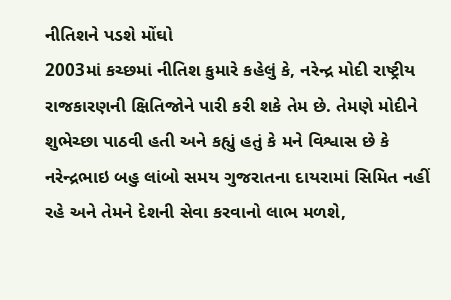નીતિશને પડશે મોંઘો
2003માં કચ્છમાં નીતિશ કુમારે કહેલું કે, નરેન્દ્ર મોદી રાષ્ટ્રીય રાજકારણની ક્ષિતિજોને પારી કરી શકે તેમ છે. તેમણે મોદીને શુભેચ્છા પાઠવી હતી અને કહ્યું હતું કે મને વિશ્વાસ છે કે નરેન્દ્રભાઇ બહુ લાંબો સમય ગુજરાતના દાયરામાં સિમિત નહીં રહે અને તેમને દેશની સેવા કરવાનો લાભ મળશે,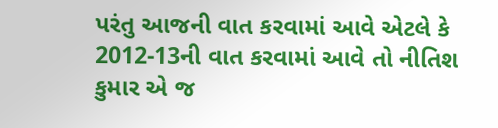પરંતુ આજની વાત કરવામાં આવે એટલે કે 2012-13ની વાત કરવામાં આવે તો નીતિશ કુમાર એ જ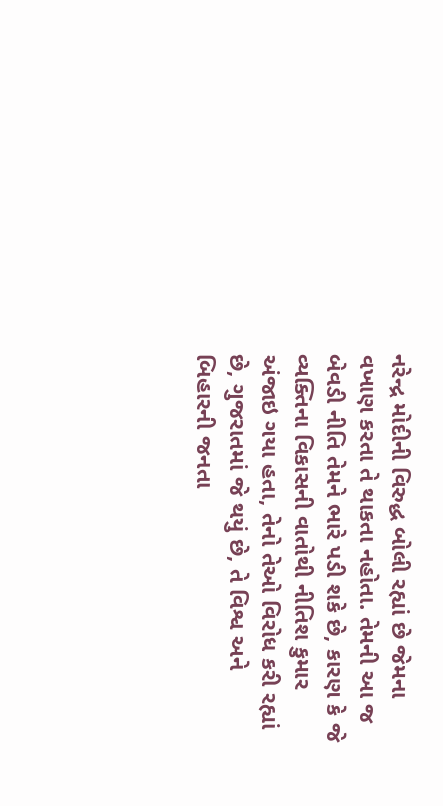નરેન્દ્ર મોદીની વિરુદ્ધ બોલી રહ્યાં છે જેમના વખાણ કરતા તે થાકતા નહોતા. તેમની આ જ બેવડી નીતિ તેમને ભારે પડી શકે છે, કારણ કે જે વ્યક્તિના વિકાસની વાતોથી નીતિશ કુમાર અંજાઇ ગયા હતા, તેનો તેઓ વિરોધ કરી રહ્યાં છે, ગુજરાતમાં જે થયું છે, તે વિશ્વ અને બિહારની જનતા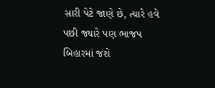સારી પેટે જાણે છે, ત્યારે હવે પછી જ્યારે પણ ભાજપ બિહારમાં જશે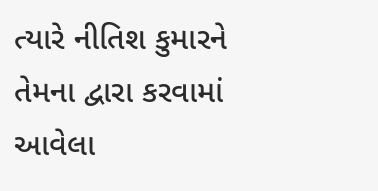ત્યારે નીતિશ કુમારને તેમના દ્વારા કરવામાં આવેલા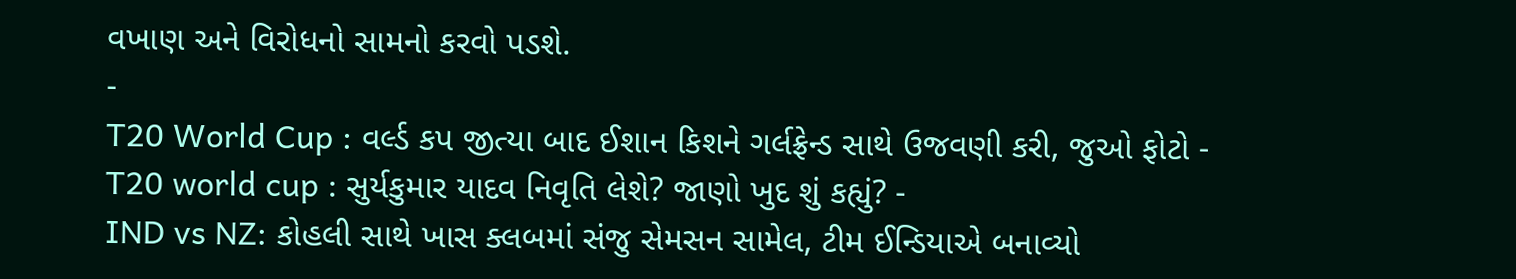વખાણ અને વિરોધનો સામનો કરવો પડશે.
-
T20 World Cup : વર્લ્ડ કપ જીત્યા બાદ ઈશાન કિશને ગર્લફ્રેન્ડ સાથે ઉજવણી કરી, જુઓ ફોટો -
T20 world cup : સુર્યકુમાર યાદવ નિવૃતિ લેશે? જાણો ખુદ શું કહ્યું? -
IND vs NZ: કોહલી સાથે ખાસ ક્લબમાં સંજુ સેમસન સામેલ, ટીમ ઈન્ડિયાએ બનાવ્યો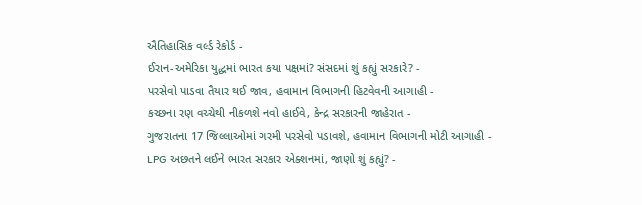ઐતિહાસિક વર્લ્ડ રેકોર્ડ -
ઈરાન-અમેરિકા યુદ્ધમાં ભારત કયા પક્ષમાં? સંસદમાં શું કહ્યું સરકારે? -
પરસેવો પાડવા તૈયાર થઈ જાવ, હવામાન વિભાગની હિટવેવની આગાહી -
કચ્છના રણ વચ્ચેથી નીકળશે નવો હાઈવે, કેન્દ્ર સરકારની જાહેરાત -
ગુજરાતના 17 જિલ્લાઓમાં ગરમી પરસેવો પડાવશે, હવામાન વિભાગની મોટી આગાહી -
LPG અછતને લઈને ભારત સરકાર એક્શનમાં, જાણો શું કહ્યું? -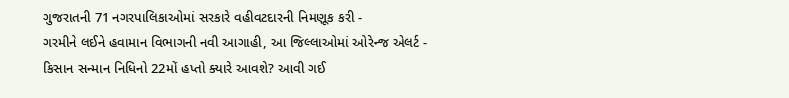ગુજરાતની 71 નગરપાલિકાઓમાં સરકારે વહીવટદારની નિમણૂક કરી -
ગરમીને લઈને હવામાન વિભાગની નવી આગાહી, આ જિલ્લાઓમાં ઓરેન્જ એલર્ટ -
કિસાન સન્માન નિધિનો 22મોં હપ્તો ક્યારે આવશે? આવી ગઈ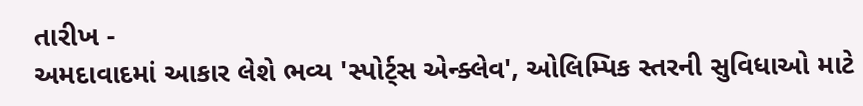તારીખ -
અમદાવાદમાં આકાર લેશે ભવ્ય 'સ્પોર્ટ્સ એન્ક્લેવ', ઓલિમ્પિક સ્તરની સુવિધાઓ માટે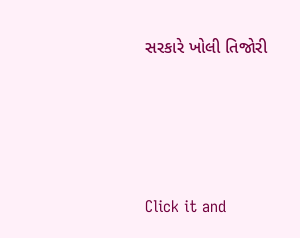સરકારે ખોલી તિજોરી




Click it and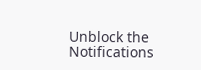Unblock the Notifications